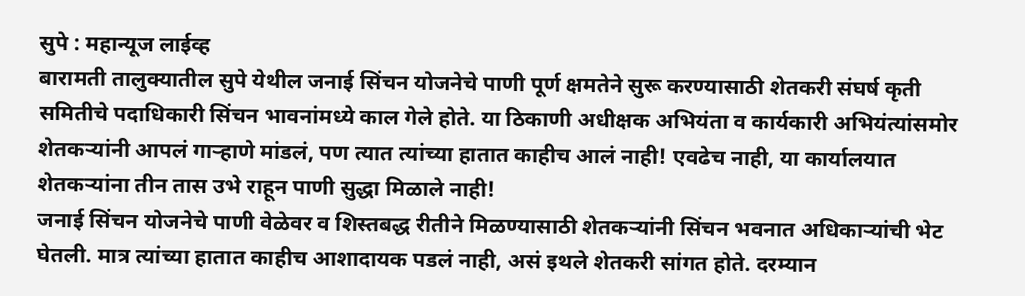सुपे : महान्यूज लाईव्ह
बारामती तालुक्यातील सुपे येथील जनाई सिंचन योजनेचे पाणी पूर्ण क्षमतेने सुरू करण्यासाठी शेतकरी संघर्ष कृती समितीचे पदाधिकारी सिंचन भावनांमध्ये काल गेले होते. या ठिकाणी अधीक्षक अभियंता व कार्यकारी अभियंत्यांसमोर शेतकऱ्यांनी आपलं गाऱ्हाणे मांडलं, पण त्यात त्यांच्या हातात काहीच आलं नाही! एवढेच नाही, या कार्यालयात शेतकऱ्यांना तीन तास उभे राहून पाणी सुद्धा मिळाले नाही!
जनाई सिंचन योजनेचे पाणी वेळेवर व शिस्तबद्ध रीतीने मिळण्यासाठी शेतकऱ्यांनी सिंचन भवनात अधिकाऱ्यांची भेट घेतली. मात्र त्यांच्या हातात काहीच आशादायक पडलं नाही, असं इथले शेतकरी सांगत होते. दरम्यान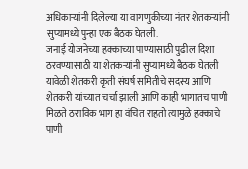अधिकाऱ्यांनी दिलेल्या या वागणुकीच्या नंतर शेतकऱ्यांनी सुप्यामध्ये पुन्हा एक बैठक घेतली.
जनाई योजनेच्या हक्काच्या पाण्यासाठी पुढील दिशा ठरवण्यासाठी या शेतकऱ्यांनी सुप्यामध्ये बैठक घेतली यावेळी शेतकरी कृती संघर्ष समितीचे सदस्य आणि शेतकरी यांच्यात चर्चा झाली आणि काही भागातच पाणी मिळते ठराविक भाग हा वंचित राहतो त्यामुळे हक्काचे पाणी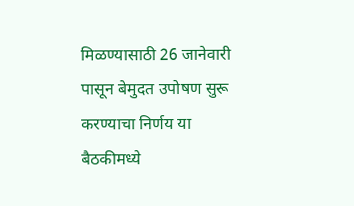मिळण्यासाठी 26 जानेवारी पासून बेमुदत उपोषण सुरू करण्याचा निर्णय या बैठकीमध्ये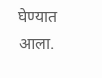घेण्यात आला.